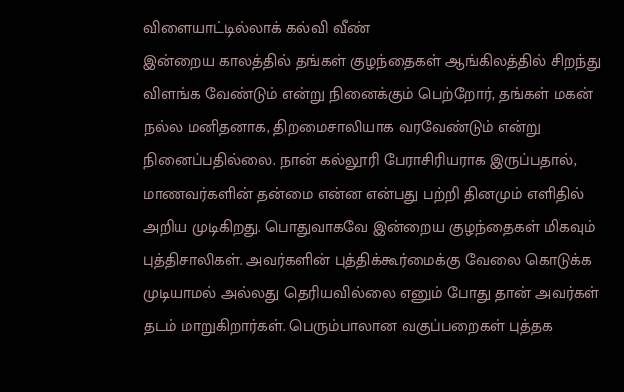விளையாட்டில்லாக் கல்வி வீண்
இன்றைய காலத்தில் தங்கள் குழந்தைகள் ஆங்கிலத்தில் சிறந்து விளங்க வேண்டும் என்று நினைக்கும் பெற்றோர், தங்கள் மகன் நல்ல மனிதனாக, திறமைசாலியாக வரவேண்டும் என்று நினைப்பதில்லை. நான் கல்லூரி பேராசிரியராக இருப்பதால், மாணவர்களின் தன்மை என்ன என்பது பற்றி தினமும் எளிதில் அறிய முடிகிறது. பொதுவாகவே இன்றைய குழந்தைகள் மிகவும் புத்திசாலிகள். அவர்களின் புத்திக்கூர்மைக்கு வேலை கொடுக்க முடியாமல் அல்லது தெரியவில்லை எனும் போது தான் அவர்கள் தடம் மாறுகிறார்கள். பெரும்பாலான வகுப்பறைகள் புத்தக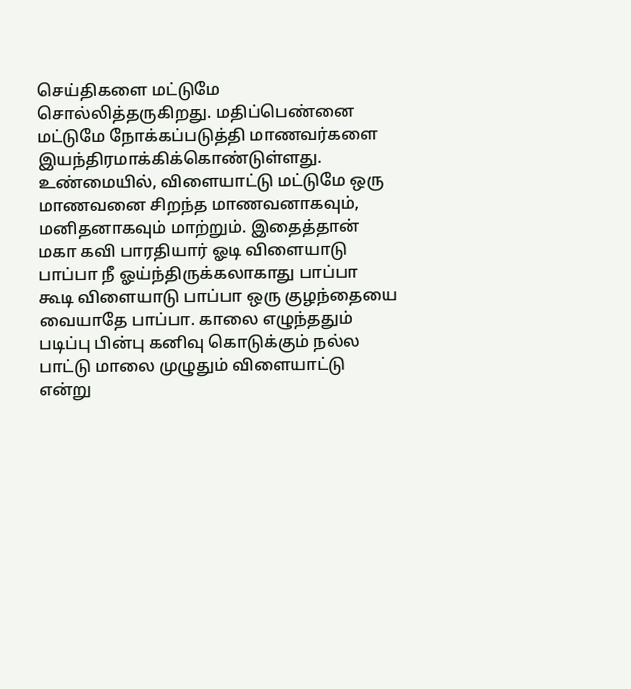செய்திகளை மட்டுமே சொல்லித்தருகிறது. மதிப்பெண்னை மட்டுமே நோக்கப்படுத்தி மாணவர்களை இயந்திரமாக்கிக்கொண்டுள்ளது. உண்மையில், விளையாட்டு மட்டுமே ஒரு மாணவனை சிறந்த மாணவனாகவும், மனிதனாகவும் மாற்றும். இதைத்தான் மகா கவி பாரதியார் ஓடி விளையாடு பாப்பா நீ ஓய்ந்திருக்கலாகாது பாப்பா கூடி விளையாடு பாப்பா ஒரு குழந்தையை வையாதே பாப்பா. காலை எழுந்ததும் படிப்பு பின்பு கனிவு கொடுக்கும் நல்ல பாட்டு மாலை முழுதும் விளையாட்டு என்று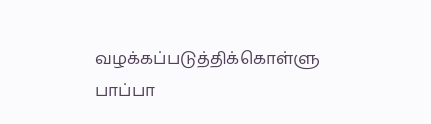வழக்கப்படுத்திக்கொள்ளு பாப்பா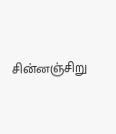சின்னஞ்சிறு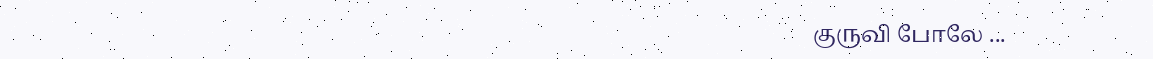குருவி போலே ...